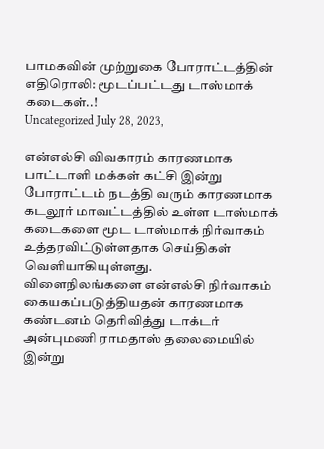பாமகவின் முற்றுகை போராட்டத்தின் எதிரொலி: மூடப்பட்டது டாஸ்மாக் கடைகள்..!
Uncategorized July 28, 2023,

என்எல்சி விவகாரம் காரணமாக பாட்டாளி மக்கள் கட்சி இன்று போராட்டம் நடத்தி வரும் காரணமாக கடலூர் மாவட்டத்தில் உள்ள டாஸ்மாக் கடைகளை மூட டாஸ்மாக் நிர்வாகம் உத்தரவிட்டுள்ளதாக செய்திகள் வெளியாகியுள்ளது.
விளைநிலங்களை என்எல்சி நிர்வாகம் கையகப்படுத்தியதன் காரணமாக கண்டனம் தெரிவித்து டாக்டர் அன்புமணி ராமதாஸ் தலைமையில் இன்று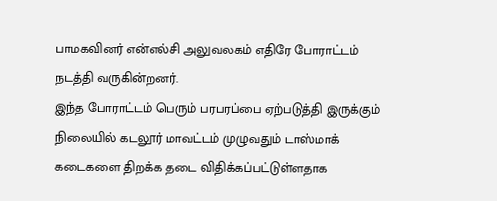பாமகவினர் என்எல்சி அலுவலகம் எதிரே போராட்டம் நடத்தி வருகின்றனர்.
இந்த போராட்டம் பெரும் பரபரப்பை ஏற்படுத்தி இருக்கும் நிலையில் கடலூர் மாவட்டம் முழுவதும் டாஸ்மாக் கடைகளை திறக்க தடை விதிக்கப்பட்டுள்ளதாக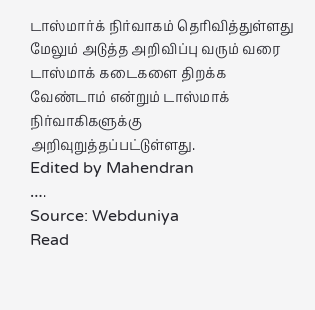டாஸ்மார்க் நிர்வாகம் தெரிவித்துள்ளது
மேலும் அடுத்த அறிவிப்பு வரும் வரை டாஸ்மாக் கடைகளை திறக்க வேண்டாம் என்றும் டாஸ்மாக் நிர்வாகிகளுக்கு அறிவுறுத்தப்பட்டுள்ளது.
Edited by Mahendran
….
Source: Webduniya
Read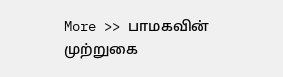More >> பாமகவின் முற்றுகை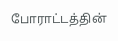போராட்டத்தின்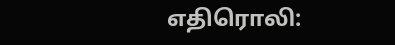எதிரொலி: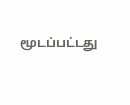மூடப்பட்டது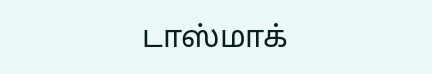டாஸ்மாக்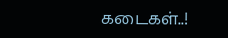கடைகள்..!